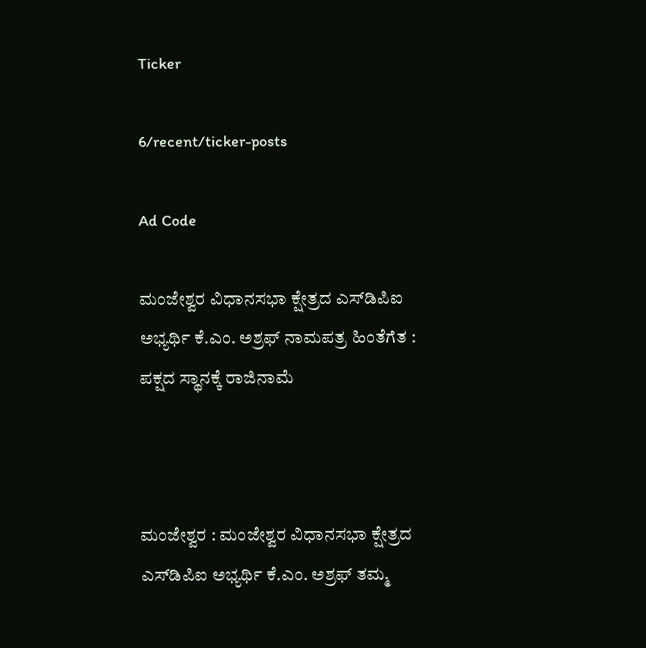Ticker

6/recent/ticker-posts

Ad Code

ಮಂಜೇಶ್ವರ ವಿಧಾನಸಭಾ ಕ್ಷೇತ್ರದ ಎಸ್‌ಡಿಪಿಐ ಅಭ್ಯರ್ಥಿ ಕೆ.ಎಂ. ಅಶ್ರಫ್ ನಾಮಪತ್ರ ಹಿಂತೆಗೆತ : ಪಕ್ಷದ ಸ್ಥಾನಕ್ಕೆ ರಾಜಿನಾಮೆ



ಮಂಜೇಶ್ವರ : ಮಂಜೇಶ್ವರ ವಿಧಾನಸಭಾ ಕ್ಷೇತ್ರದ ಎಸ್‌ಡಿಪಿಐ ಅಭ್ಯರ್ಥಿ ಕೆ.ಎಂ. ಅಶ್ರಫ್ ತಮ್ಮ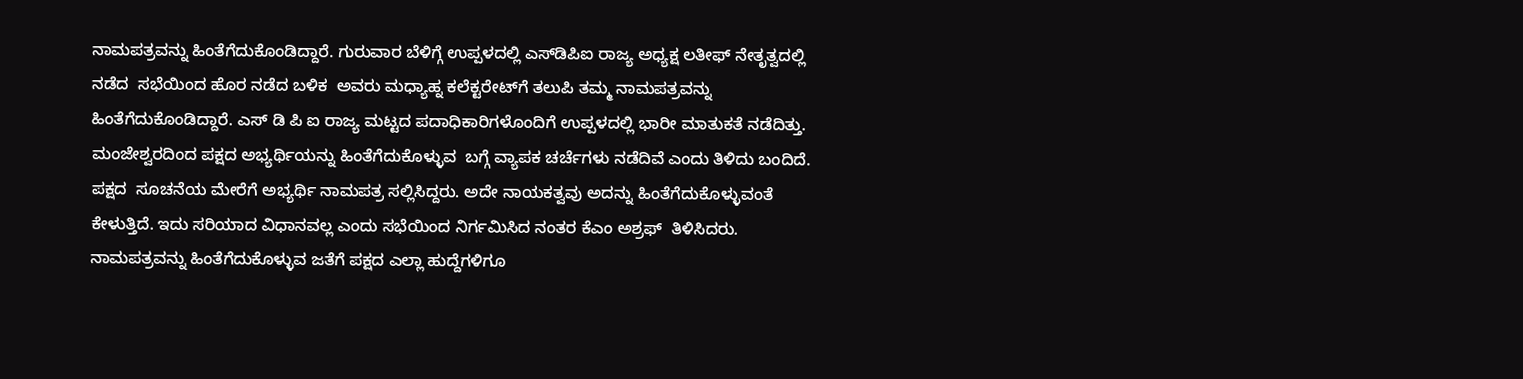ನಾಮಪತ್ರವನ್ನು ಹಿಂತೆಗೆದುಕೊಂಡಿದ್ದಾರೆ. ಗುರುವಾರ ಬೆಳಿಗ್ಗೆ ಉಪ್ಪಳದಲ್ಲಿ ಎಸ್‌ಡಿಪಿಐ ರಾಜ್ಯ ಅಧ್ಯಕ್ಷ ಲತೀಫ್ ನೇತೃತ್ವದಲ್ಲಿ ನಡೆದ  ಸಭೆಯಿಂದ ಹೊರ ನಡೆದ ಬಳಿಕ  ಅವರು ಮಧ್ಯಾಹ್ನ ಕಲೆಕ್ಟರೇಟ್‌ಗೆ ತಲುಪಿ ತಮ್ಮ ನಾಮಪತ್ರವನ್ನು ಹಿಂತೆಗೆದುಕೊಂಡಿದ್ದಾರೆ. ಎಸ್ ಡಿ ಪಿ ಐ ರಾಜ್ಯ ಮಟ್ಟದ ಪದಾಧಿಕಾರಿಗಳೊಂದಿಗೆ ಉಪ್ಪಳದಲ್ಲಿ ಭಾರೀ ಮಾತುಕತೆ ನಡೆದಿತ್ತು. ಮಂಜೇಶ್ವರದಿಂದ ಪಕ್ಷದ ಅಭ್ಯರ್ಥಿಯನ್ನು ಹಿಂತೆಗೆದುಕೊಳ್ಳುವ  ಬಗ್ಗೆ ವ್ಯಾಪಕ ಚರ್ಚೆಗಳು ನಡೆದಿವೆ ಎಂದು ತಿಳಿದು ಬಂದಿದೆ. ಪಕ್ಷದ  ಸೂಚನೆಯ ಮೇರೆಗೆ ಅಭ್ಯರ್ಥಿ ನಾಮಪತ್ರ ಸಲ್ಲಿಸಿದ್ದರು. ಅದೇ ನಾಯಕತ್ವವು ಅದನ್ನು ಹಿಂತೆಗೆದುಕೊಳ್ಳುವಂತೆ ಕೇಳುತ್ತಿದೆ. ಇದು ಸರಿಯಾದ ವಿಧಾನವಲ್ಲ ಎಂದು ಸಭೆಯಿಂದ ನಿರ್ಗಮಿಸಿದ ನಂತರ ಕೆಎಂ ಅಶ್ರಫ್  ತಿಳಿಸಿದರು.  ನಾಮಪತ್ರವನ್ನು ಹಿಂತೆಗೆದುಕೊಳ್ಳುವ ಜತೆಗೆ ಪಕ್ಷದ ಎಲ್ಲಾ ಹುದ್ದೆಗಳಿಗೂ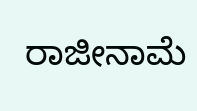ರಾಜೀನಾಮೆ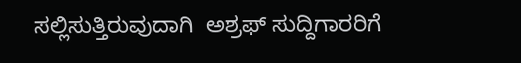ಸಲ್ಲಿಸುತ್ತಿರುವುದಾಗಿ  ಅಶ್ರಫ್ ಸುದ್ದಿಗಾರರಿಗೆ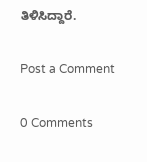ತಿಳಿಸಿದ್ದಾರೆ.

Post a Comment

0 Comments